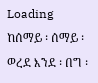Loading
ከሰማይ ፡ ሰማይ ፡ ወረደ እንደ ፡ በግ ፡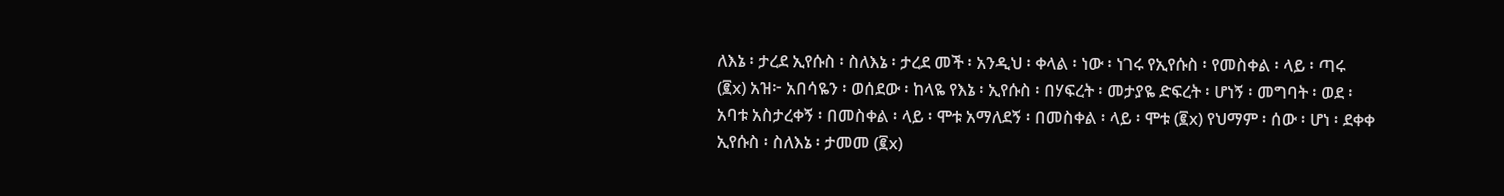ለእኔ ፡ ታረደ ኢየሱስ ፡ ስለእኔ ፡ ታረደ መች ፡ አንዲህ ፡ ቀላል ፡ ነው ፡ ነገሩ የኢየሱስ ፡ የመስቀል ፡ ላይ ፡ ጣሩ (፪x) አዝ፦ አበሳዬን ፡ ወሰደው ፡ ከላዬ የእኔ ፡ ኢየሱስ ፡ በሃፍረት ፡ መታያዬ ድፍረት ፡ ሆነኝ ፡ መግባት ፡ ወደ ፡ አባቱ አስታረቀኝ ፡ በመስቀል ፡ ላይ ፡ ሞቱ አማለደኝ ፡ በመስቀል ፡ ላይ ፡ ሞቱ (፪x) የህማም ፡ ሰው ፡ ሆነ ፡ ደቀቀ ኢየሱስ ፡ ስለእኔ ፡ ታመመ (፪x)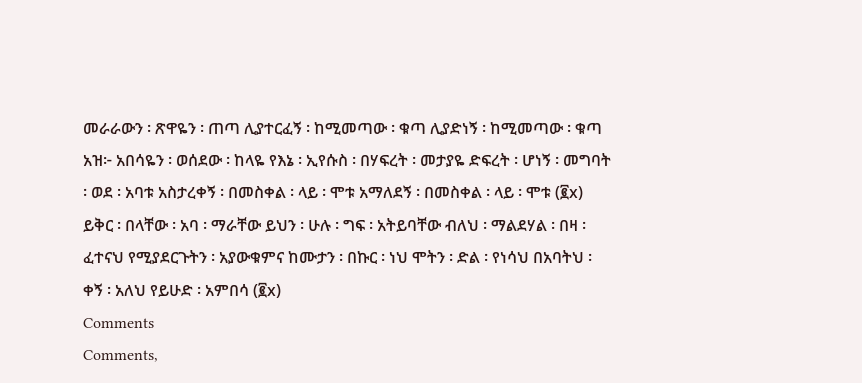መራራውን ፡ ጽዋዬን ፡ ጠጣ ሊያተርፈኝ ፡ ከሚመጣው ፡ ቁጣ ሊያድነኝ ፡ ከሚመጣው ፡ ቁጣ አዝ፦ አበሳዬን ፡ ወሰደው ፡ ከላዬ የእኔ ፡ ኢየሱስ ፡ በሃፍረት ፡ መታያዬ ድፍረት ፡ ሆነኝ ፡ መግባት ፡ ወደ ፡ አባቱ አስታረቀኝ ፡ በመስቀል ፡ ላይ ፡ ሞቱ አማለደኝ ፡ በመስቀል ፡ ላይ ፡ ሞቱ (፪x) ይቅር ፡ በላቸው ፡ አባ ፡ ማራቸው ይህን ፡ ሁሉ ፡ ግፍ ፡ አትይባቸው ብለህ ፡ ማልደሃል ፡ በዛ ፡ ፈተናህ የሚያደርጉትን ፡ አያውቁምና ከሙታን ፡ በኩር ፡ ነህ ሞትን ፡ ድል ፡ የነሳህ በአባትህ ፡ ቀኝ ፡ አለህ የይሁድ ፡ አምበሳ (፪x)
Comments
Comments,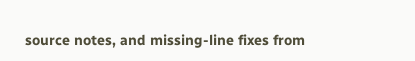source notes, and missing-line fixes from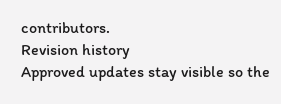contributors.
Revision history
Approved updates stay visible so the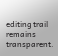editing trail remains transparent.